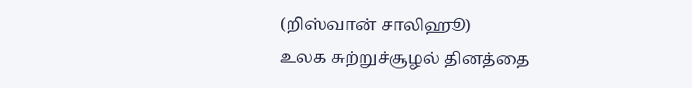(றிஸ்வான் சாலிஹூ)
உலக சுற்றுச்சூழல் தினத்தை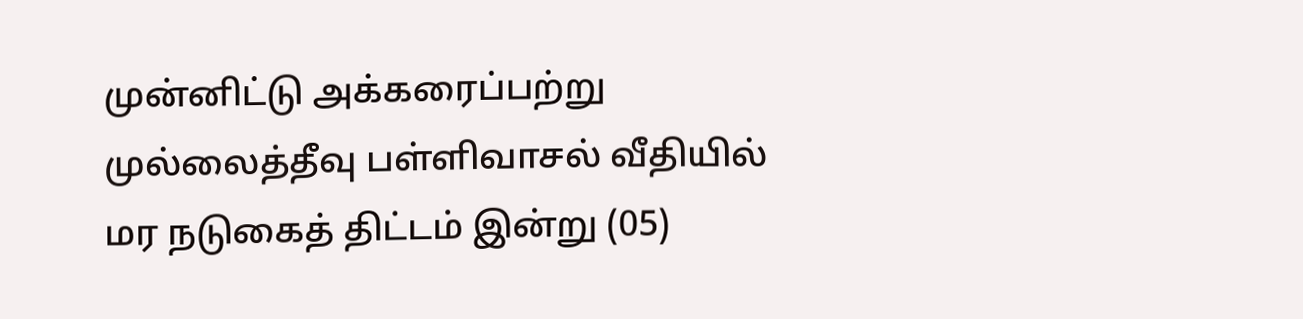முன்னிட்டு அக்கரைப்பற்று முல்லைத்தீவு பள்ளிவாசல் வீதியில் மர நடுகைத் திட்டம் இன்று (05)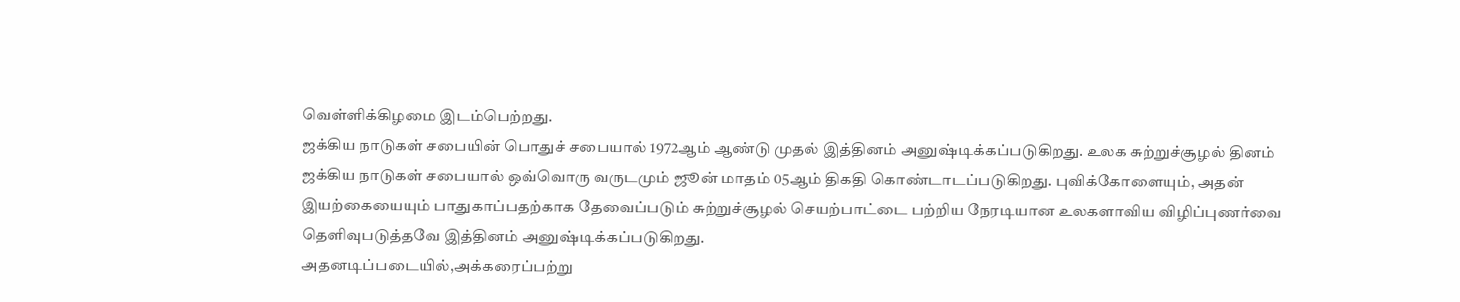வெள்ளிக்கிழமை இடம்பெற்றது.
ஜக்கிய நாடுகள் சபையின் பொதுச் சபையால் 1972ஆம் ஆண்டு முதல் இத்தினம் அனுஷ்டிக்கப்படுகிறது. உலக சுற்றுச்சூழல் தினம் ஜக்கிய நாடுகள் சபையால் ஒவ்வொரு வருடமும் ஜூன் மாதம் 05ஆம் திகதி கொண்டாடப்படுகிறது. புவிக்கோளையும், அதன் இயற்கையையும் பாதுகாப்பதற்காக தேவைப்படும் சுற்றுச்சூழல் செயற்பாட்டை பற்றிய நேரடியான உலகளாவிய விழிப்புணர்வை தெளிவுபடுத்தவே இத்தினம் அனுஷ்டிக்கப்படுகிறது.
அதனடிப்படையில்,அக்கரைப்பற்று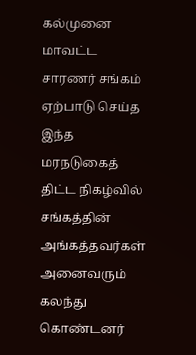கல்முனை மாவட்ட சாரணர் சங்கம் ஏற்பாடு செய்த இந்த மரநடுகைத் திட்ட நிகழ்வில் சங்கத்தின் அங்கத்தவர்கள் அனைவரும் கலந்து கொண்டனர்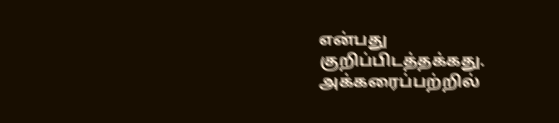என்பது குறிப்பிடத்தக்கது.
அக்கரைப்பற்றில்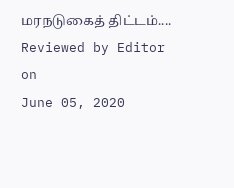மரநடுகைத் திட்டம்....
Reviewed by Editor
on
June 05, 2020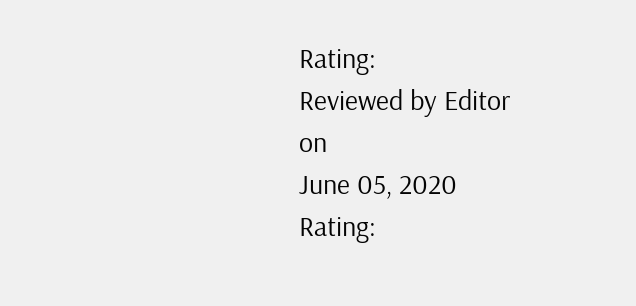Rating:
Reviewed by Editor
on
June 05, 2020
Rating: